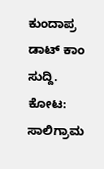ಕುಂದಾಪ್ರ ಡಾಟ್ ಕಾಂ ಸುದ್ದಿ.
ಕೋಟ: ಸಾಲಿಗ್ರಾಮ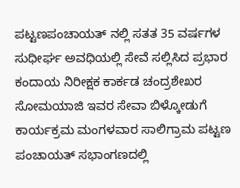ಪಟ್ಟಣಪಂಚಾಯತ್ ನಲ್ಲಿ ಸತತ 35 ವರ್ಷಗಳ ಸುಧೀರ್ಘ ಅವಧಿಯಲ್ಲಿ ಸೇವೆ ಸಲ್ಲಿಸಿದ ಪ್ರಭಾರ ಕಂದಾಯ ನಿರೀಕ್ಷಕ ಕಾರ್ಕಡ ಚಂದ್ರಶೇಖರ ಸೋಮಯಾಜಿ ಇವರ ಸೇವಾ ಬಿಳ್ಕೋಡುಗೆ ಕಾರ್ಯಕ್ರಮ ಮಂಗಳವಾರ ಸಾಲಿಗ್ರಾಮ ಪಟ್ಟಣ ಪಂಚಾಯತ್ ಸಭಾಂಗಣದಲ್ಲಿ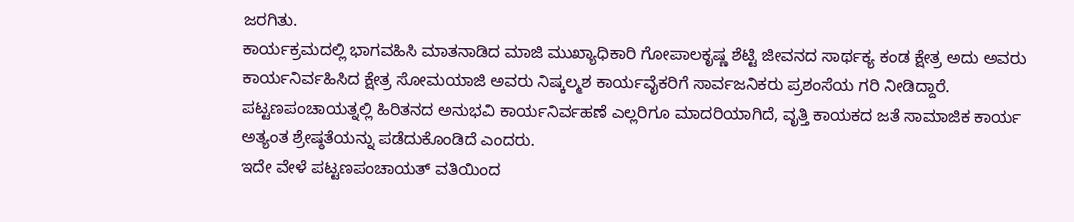ಜರಗಿತು.
ಕಾರ್ಯಕ್ರಮದಲ್ಲಿ ಭಾಗವಹಿಸಿ ಮಾತನಾಡಿದ ಮಾಜಿ ಮುಖ್ಯಾಧಿಕಾರಿ ಗೋಪಾಲಕೃಷ್ಣ ಶೆಟ್ಟಿ ಜೀವನದ ಸಾರ್ಥಕ್ಯ ಕಂಡ ಕ್ಷೇತ್ರ ಅದು ಅವರು ಕಾರ್ಯನಿರ್ವಹಿಸಿದ ಕ್ಷೇತ್ರ ಸೋಮಯಾಜಿ ಅವರು ನಿಷ್ಕಲ್ಮಶ ಕಾರ್ಯವೈಕರಿಗೆ ಸಾರ್ವಜನಿಕರು ಪ್ರಶಂಸೆಯ ಗರಿ ನೀಡಿದ್ದಾರೆ. ಪಟ್ಟಣಪಂಚಾಯತ್ನಲ್ಲಿ ಹಿರಿತನದ ಅನುಭವಿ ಕಾರ್ಯನಿರ್ವಹಣೆ ಎಲ್ಲರಿಗೂ ಮಾದರಿಯಾಗಿದೆ, ವೃತ್ತಿ ಕಾಯಕದ ಜತೆ ಸಾಮಾಜಿಕ ಕಾರ್ಯ ಅತ್ಯಂತ ಶ್ರೇಷ್ಠತೆಯನ್ನು ಪಡೆದುಕೊಂಡಿದೆ ಎಂದರು.
ಇದೇ ವೇಳೆ ಪಟ್ಟಣಪಂಚಾಯತ್ ವತಿಯಿಂದ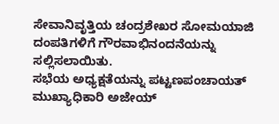ಸೇವಾನಿವೃತ್ತಿಯ ಚಂದ್ರಶೇಖರ ಸೋಮಯಾಜಿ ದಂಪತಿಗಳಿಗೆ ಗೌರವಾಭಿನಂದನೆಯನ್ನು ಸಲ್ಲಿಸಲಾಯಿತು.
ಸಭೆಯ ಅಧ್ಯಕ್ಷತೆಯನ್ನು ಪಟ್ಟಣಪಂಚಾಯತ್ ಮುಖ್ಯಾಧಿಕಾರಿ ಅಜೇಯ್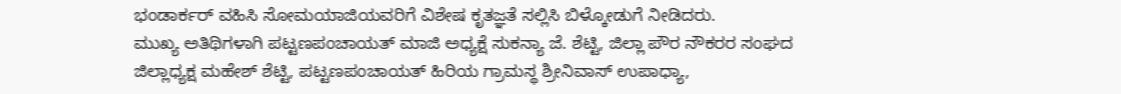ಭಂಡಾರ್ಕರ್ ವಹಿಸಿ ಸೋಮಯಾಜಿಯವರಿಗೆ ವಿಶೇಷ ಕೃತಜ್ಞತೆ ಸಲ್ಲಿಸಿ ಬಿಳ್ಕೋಡುಗೆ ನೀಡಿದರು.
ಮುಖ್ಯ ಅತಿಥಿಗಳಾಗಿ ಪಟ್ಟಣಪಂಚಾಯತ್ ಮಾಜಿ ಅಧ್ಯಕ್ಷೆ ಸುಕನ್ಯಾ ಜೆ. ಶೆಟ್ಟಿ, ಜಿಲ್ಲಾ ಪೌರ ನೌಕರರ ಸಂಘದ ಜಿಲ್ಲಾಧ್ಯಕ್ಷ ಮಹೇಶ್ ಶೆಟ್ಟಿ, ಪಟ್ಟಣಪಂಚಾಯತ್ ಹಿರಿಯ ಗ್ರಾಮಸ್ಥ ಶ್ರೀನಿವಾಸ್ ಉಪಾಧ್ಯಾ,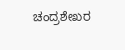ಚಂದ್ರಶೇಖರ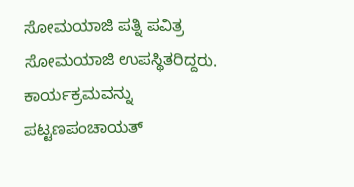ಸೋಮಯಾಜಿ ಪತ್ನಿ ಪವಿತ್ರ ಸೋಮಯಾಜಿ ಉಪಸ್ಥಿತರಿದ್ದರು. ಕಾರ್ಯಕ್ರಮವನ್ನು ಪಟ್ಟಣಪಂಚಾಯತ್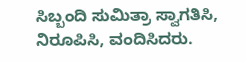ಸಿಬ್ಬಂದಿ ಸುಮಿತ್ರಾ ಸ್ವಾಗತಿಸಿ, ನಿರೂಪಿಸಿ, ವಂದಿಸಿದರು.